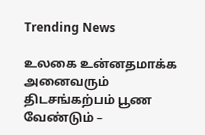Trending News

உலகை உன்னதமாக்க அனைவரும் திடசங்கற்பம் பூண வேண்டும் –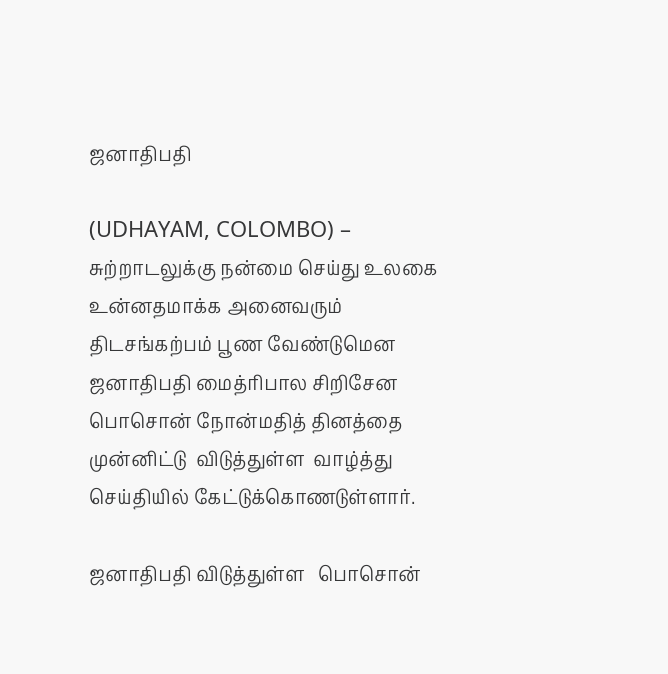ஜனாதிபதி

(UDHAYAM, COLOMBO) – சுற்றாடலுக்கு நன்மை செய்து உலகை உன்னதமாக்க அனைவரும் திடசங்கற்பம் பூண வேண்டுமென ஜனாதிபதி மைத்ரிபால சிறிசேன பொசொன் நோன்மதித் தினத்தை முன்னிட்டு  விடுத்துள்ள  வாழ்த்து செய்தியில் கேட்டுக்கொணடுள்ளார்.

ஜனாதிபதி விடுத்துள்ள   பொசொன்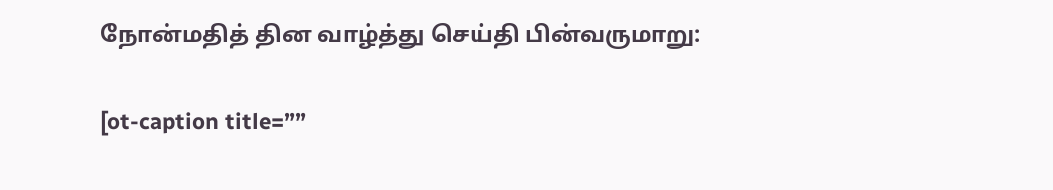நோன்மதித் தின வாழ்த்து செய்தி பின்வருமாறு:

[ot-caption title=””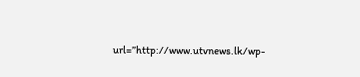url=”http://www.utvnews.lk/wp-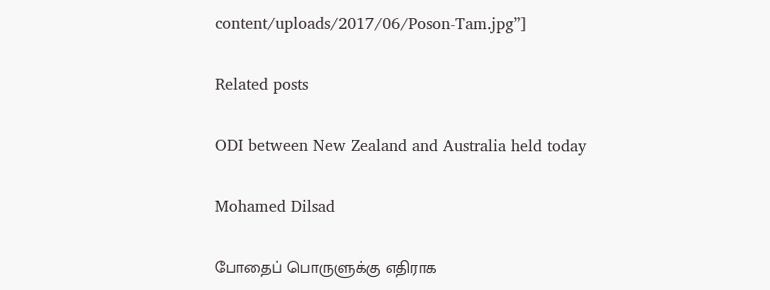content/uploads/2017/06/Poson-Tam.jpg”]

Related posts

ODI between New Zealand and Australia held today

Mohamed Dilsad

போதைப் பொருளுக்கு எதிராக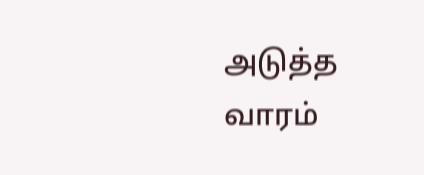அடுத்த வாரம்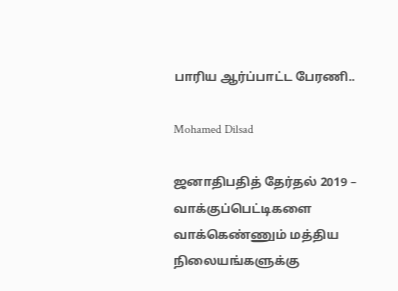பாரிய ஆர்ப்பாட்ட பேரணி..

Mohamed Dilsad

ஜனாதிபதித் தேர்தல் 2019 – வாக்குப்பெட்டிகளை வாக்கெண்ணும் மத்திய நிலையங்களுக்கு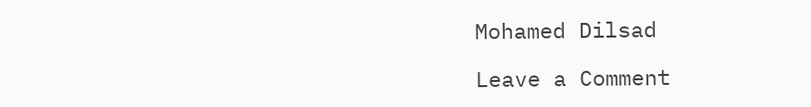Mohamed Dilsad

Leave a Comment